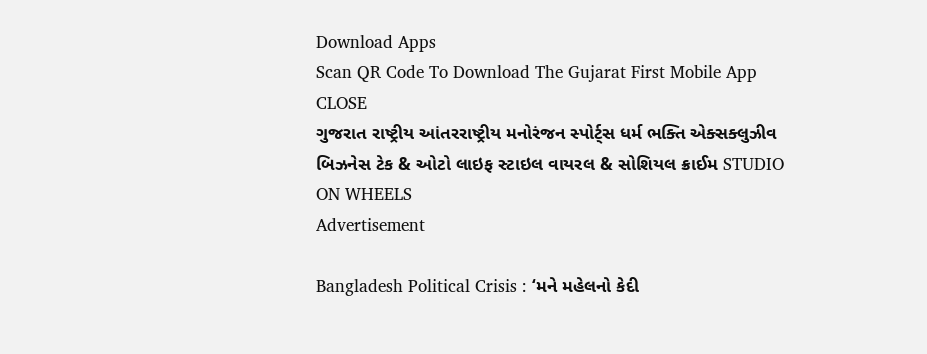Download Apps
Scan QR Code To Download The Gujarat First Mobile App CLOSE
ગુજરાત રાષ્ટ્રીય આંતરરાષ્ટ્રીય મનોરંજન સ્પોર્ટ્સ ધર્મ ભક્તિ એક્સક્લુઝીવ બિઝનેસ ટેક & ઓટો લાઇફ સ્ટાઇલ વાયરલ & સોશિયલ ક્રાઈમ STUDIO ON WHEELS
Advertisement

Bangladesh Political Crisis : ‘મને મહેલનો કેદી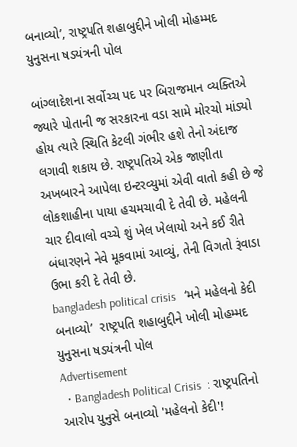બનાવ્યો’, રાષ્ટ્રપતિ શહાબુદ્દીને ખોલી મોહમ્મદ યુનુસના ષડયંત્રની પોલ

બાંગ્લાદેશના સર્વોચ્ચ પદ પર બિરાજમાન વ્યક્તિએ જ્યારે પોતાની જ સરકારના વડા સામે મોરચો માંડ્યો હોય ત્યારે સ્થિતિ કેટલી ગંભીર હશે તેનો અંદાજ લગાવી શકાય છે. રાષ્ટ્રપતિએ એક જાણીતા અખબારને આપેલા ઇન્ટરવ્યુમાં એવી વાતો કહી છે જે લોકશાહીના પાયા હચમચાવી દે તેવી છે. મહેલની ચાર દીવાલો વચ્ચે શું ખેલ ખેલાયો અને કઈ રીતે બંધારણને નેવે મૂકવામાં આવ્યું, તેની વિગતો રૂંવાડા ઉભા કરી દે તેવી છે.
bangladesh political crisis   ‘મને મહેલનો કેદી બનાવ્યો’  રાષ્ટ્રપતિ શહાબુદ્દીને ખોલી મોહમ્મદ યુનુસના ષડયંત્રની પોલ
Advertisement
  • Bangladesh Political Crisis  : રાષ્ટ્રપતિનો આરોપ યુનુસે બનાવ્યો 'મહેલનો કેદી'!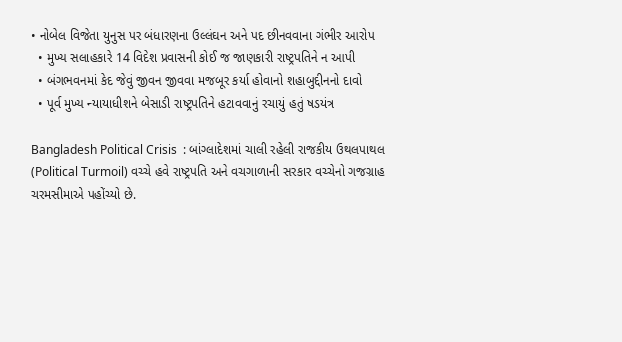• નોબેલ વિજેતા યુનુસ પર બંધારણના ઉલ્લંઘન અને પદ છીનવવાના ગંભીર આરોપ
  • મુખ્ય સલાહકારે 14 વિદેશ પ્રવાસની કોઈ જ જાણકારી રાષ્ટ્રપતિને ન આપી
  • બંગભવનમાં કેદ જેવું જીવન જીવવા મજબૂર કર્યા હોવાનો શહાબુદ્દીનનો દાવો
  • પૂર્વ મુખ્ય ન્યાયાધીશને બેસાડી રાષ્ટ્રપતિને હટાવવાનું રચાયું હતું ષડયંત્ર

Bangladesh Political Crisis  : બાંગ્લાદેશમાં ચાલી રહેલી રાજકીય ઉથલપાથલ (Political Turmoil) વચ્ચે હવે રાષ્ટ્રપતિ અને વચગાળાની સરકાર વચ્ચેનો ગજગ્રાહ ચરમસીમાએ પહોંચ્યો છે.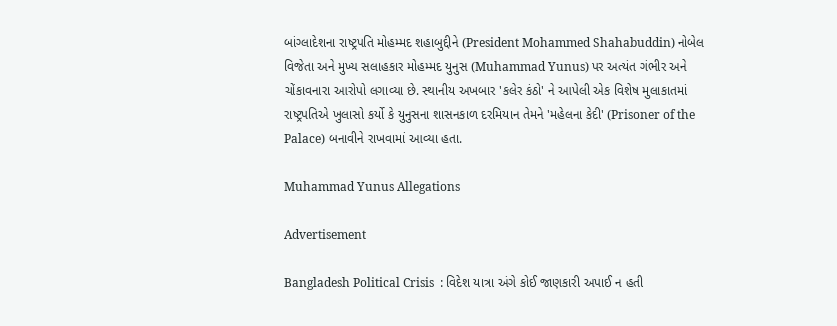બાંગ્લાદેશના રાષ્ટ્રપતિ મોહમ્મદ શહાબુદ્દીને (President Mohammed Shahabuddin) નોબેલ વિજેતા અને મુખ્ય સલાહકાર મોહમ્મદ યુનુસ (Muhammad Yunus) પર અત્યંત ગંભીર અને ચોંકાવનારા આરોપો લગાવ્યા છે. સ્થાનીય અખબાર 'કલેર કંઠો' ને આપેલી એક વિશેષ મુલાકાતમાં રાષ્ટ્રપતિએ ખુલાસો કર્યો કે યુનુસના શાસનકાળ દરમિયાન તેમને 'મહેલના કેદી' (Prisoner of the Palace) બનાવીને રાખવામાં આવ્યા હતા.

Muhammad Yunus Allegations

Advertisement

Bangladesh Political Crisis  : વિદેશ યાત્રા અંગે કોઈ જાણકારી અપાઈ ન હતી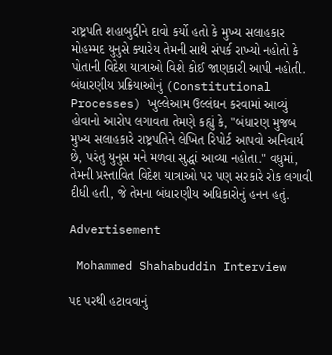રાષ્ટ્રપતિ શહાબુદ્દીને દાવો કર્યો હતો કે મુખ્ય સલાહકાર મોહમ્મદ યુનુસે ક્યારેય તેમની સાથે સંપર્ક રાખ્યો નહોતો કે પોતાની વિદેશ યાત્રાઓ વિશે કોઈ જાણકારી આપી નહોતી. બંધારણીય પ્રક્રિયાઓનું (Constitutional Processes) ખુલ્લેઆમ ઉલ્લંઘન કરવામાં આવ્યું હોવાનો આરોપ લગાવતા તેમણે કહ્યું કે, "બંધારણ મુજબ મુખ્ય સલાહકારે રાષ્ટ્રપતિને લેખિત રિપોર્ટ આપવો અનિવાર્ય છે, પરંતુ યુનુસ મને મળવા સુદ્ધાં આવ્યા નહોતા." વધુમાં, તેમની પ્રસ્તાવિત વિદેશ યાત્રાઓ પર પણ સરકારે રોક લગાવી દીધી હતી, જે તેમના બંધારણીય અધિકારોનું હનન હતું.

Advertisement

 Mohammed Shahabuddin Interview

પદ પરથી હટાવવાનું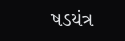ષડયંત્ર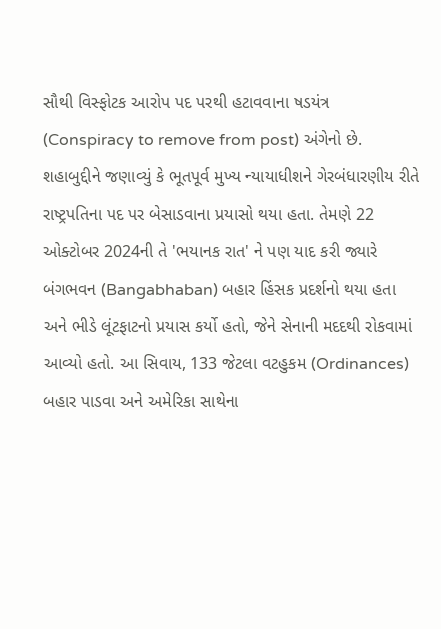સૌથી વિસ્ફોટક આરોપ પદ પરથી હટાવવાના ષડયંત્ર (Conspiracy to remove from post) અંગેનો છે. શહાબુદ્દીને જણાવ્યું કે ભૂતપૂર્વ મુખ્ય ન્યાયાધીશને ગેરબંધારણીય રીતે રાષ્ટ્રપતિના પદ પર બેસાડવાના પ્રયાસો થયા હતા. તેમણે 22 ઓક્ટોબર 2024ની તે 'ભયાનક રાત' ને પણ યાદ કરી જ્યારે બંગભવન (Bangabhaban) બહાર હિંસક પ્રદર્શનો થયા હતા અને ભીડે લૂંટફાટનો પ્રયાસ કર્યો હતો, જેને સેનાની મદદથી રોકવામાં આવ્યો હતો. આ સિવાય, 133 જેટલા વટહુકમ (Ordinances) બહાર પાડવા અને અમેરિકા સાથેના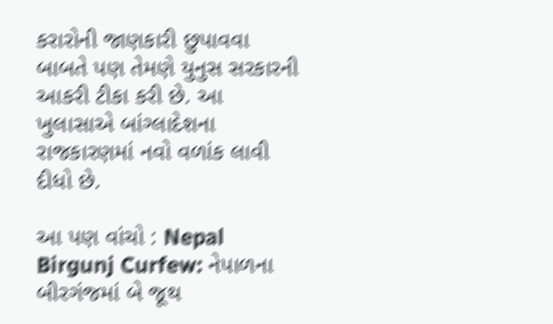કરારોની જાણકારી છુપાવવા બાબતે પણ તેમણે યુનુસ સરકારની આકરી ટીકા કરી છે. આ ખુલાસાએ બાંગ્લાદેશના રાજકારણમાં નવો વળાંક લાવી દીધો છે.

આ પણ વાંચો : Nepal Birgunj Curfew: નેપાળના બીરગંજમાં બે જૂથ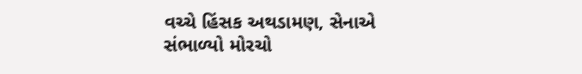વચ્ચે હિંસક અથડામણ, સેનાએ સંભાળ્યો મોરચો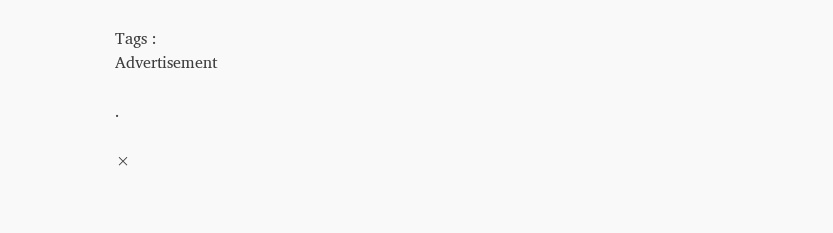Tags :
Advertisement

.

×